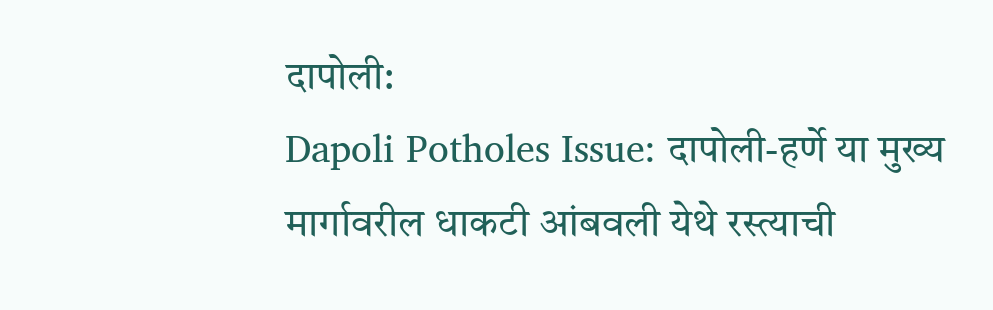दापोली:
Dapoli Potholes Issue: दापोली-हर्णे या मुख्य मार्गावरील धाकटी आंबवली येथे रस्त्याची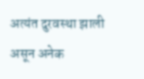अत्यंत दुरवस्था झाली असून अनेक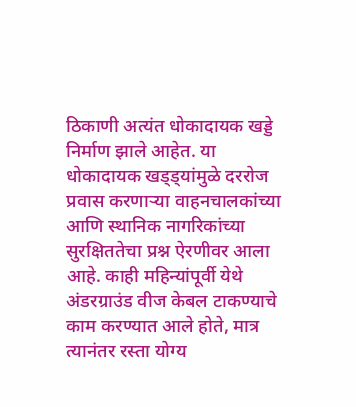ठिकाणी अत्यंत धोकादायक खड्डे निर्माण झाले आहेत. या धोकादायक खड्ड्यांमुळे दररोज प्रवास करणाऱ्या वाहनचालकांच्या आणि स्थानिक नागरिकांच्या सुरक्षिततेचा प्रश्न ऐरणीवर आला आहे. काही महिन्यांपूर्वी येथे अंडरग्राउंड वीज केबल टाकण्याचे काम करण्यात आले होते, मात्र त्यानंतर रस्ता योग्य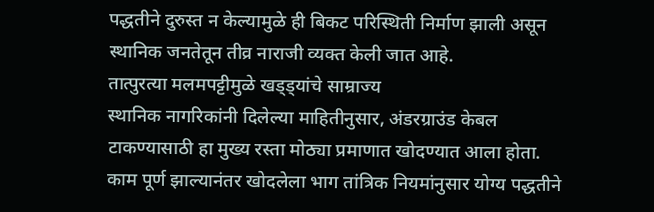पद्धतीने दुरुस्त न केल्यामुळे ही बिकट परिस्थिती निर्माण झाली असून स्थानिक जनतेतून तीव्र नाराजी व्यक्त केली जात आहे.
तात्पुरत्या मलमपट्टीमुळे खड्ड्यांचे साम्राज्य
स्थानिक नागरिकांनी दिलेल्या माहितीनुसार, अंडरग्राउंड केबल टाकण्यासाठी हा मुख्य रस्ता मोठ्या प्रमाणात खोदण्यात आला होता. काम पूर्ण झाल्यानंतर खोदलेला भाग तांत्रिक नियमांनुसार योग्य पद्धतीने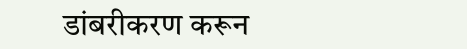डांबरीकरण करून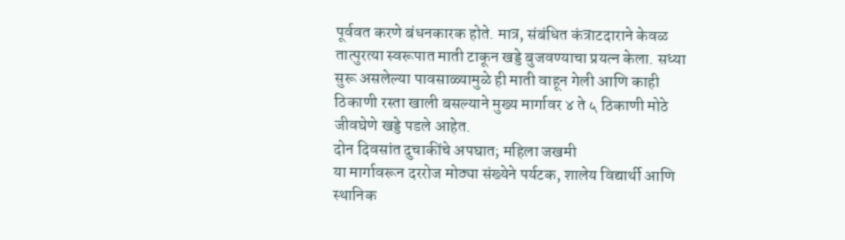पूर्ववत करणे बंधनकारक होते. मात्र, संबंधित कंत्राटदाराने केवळ तात्पुरत्या स्वरूपात माती टाकून खड्डे बुजवण्याचा प्रयत्न केला. सध्या सुरू असलेल्या पावसाळ्यामुळे ही माती वाहून गेली आणि काही ठिकाणी रस्ता खाली बसल्याने मुख्य मार्गावर ४ ते ५ ठिकाणी मोठे जीवघेणे खड्डे पडले आहेत.
दोन दिवसांत दुचाकींचे अपघात; महिला जखमी
या मार्गावरून दररोज मोठ्या संख्येने पर्यटक, शालेय विद्यार्थी आणि स्थानिक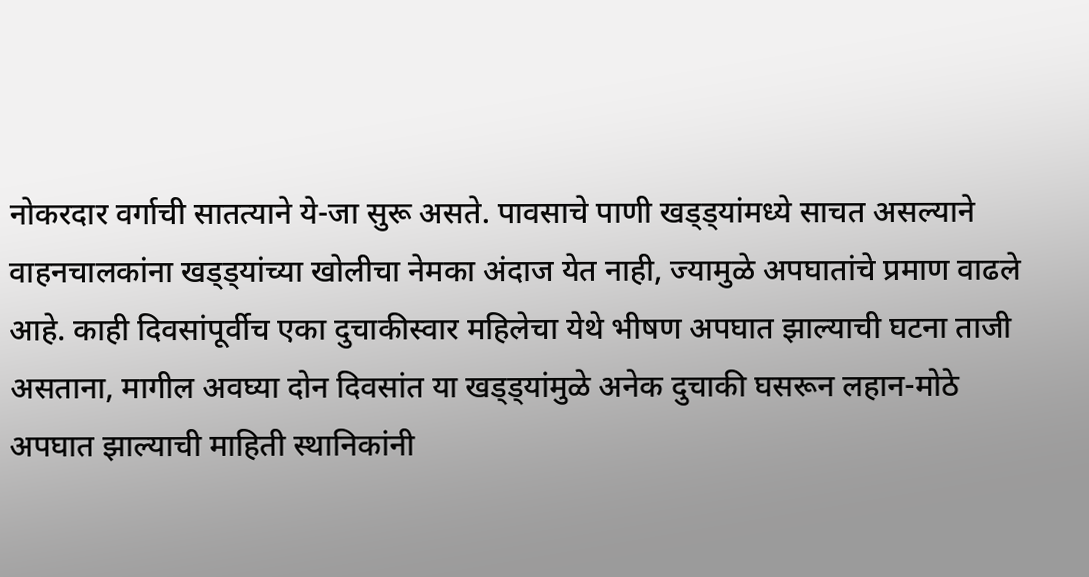नोकरदार वर्गाची सातत्याने ये-जा सुरू असते. पावसाचे पाणी खड्ड्यांमध्ये साचत असल्याने वाहनचालकांना खड्ड्यांच्या खोलीचा नेमका अंदाज येत नाही, ज्यामुळे अपघातांचे प्रमाण वाढले आहे. काही दिवसांपूर्वीच एका दुचाकीस्वार महिलेचा येथे भीषण अपघात झाल्याची घटना ताजी असताना, मागील अवघ्या दोन दिवसांत या खड्ड्यांमुळे अनेक दुचाकी घसरून लहान-मोठे अपघात झाल्याची माहिती स्थानिकांनी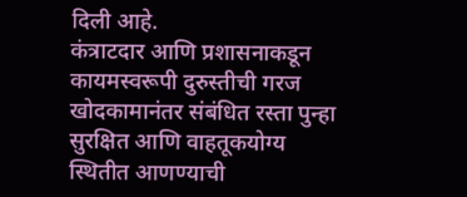दिली आहे.
कंत्राटदार आणि प्रशासनाकडून कायमस्वरूपी दुरुस्तीची गरज
खोदकामानंतर संबंधित रस्ता पुन्हा सुरक्षित आणि वाहतूकयोग्य स्थितीत आणण्याची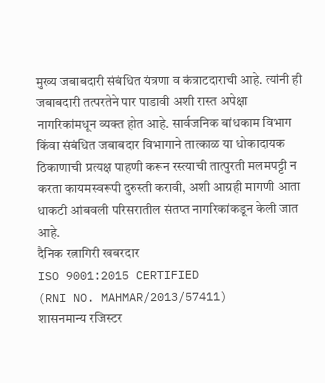मुख्य जबाबदारी संबंधित यंत्रणा व कंत्राटदाराची आहे. त्यांनी ही जबाबदारी तत्परतेने पार पाडावी अशी रास्त अपेक्षा नागरिकांमधून व्यक्त होत आहे. सार्वजनिक बांधकाम विभाग किंवा संबंधित जबाबदार विभागाने तात्काळ या धोकादायक ठिकाणाची प्रत्यक्ष पाहणी करून रस्त्याची तात्पुरती मलमपट्टी न करता कायमस्वरूपी दुरुस्ती करावी, अशी आग्रही मागणी आता धाकटी आंबवली परिसरातील संतप्त नागरिकांकडून केली जात आहे.
दैनिक रत्नागिरी खबरदार
ISO 9001:2015 CERTIFIED
(RNI NO. MAHMAR/2013/57411)
शासनमान्य रजिस्टर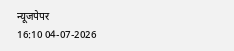न्यूजपेपर
16:10 04-07-2026